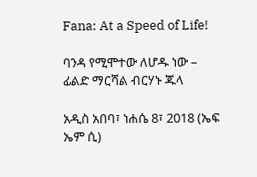Fana: At a Speed of Life!

ባንዳ የሚሞተው ለሆዱ ነው – ፊልድ ማርሻል ብርሃኑ ጁላ

አዲስ አበባ፣ ነሐሴ 8፣ 2018 (ኤፍ ኤም ሲ)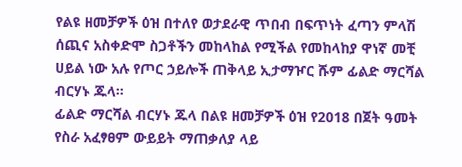የልዩ ዘመቻዎች ዕዝ በተለየ ወታደራዊ ጥበብ በፍጥነት ፈጣን ምላሽ ሰጪና አስቀድሞ ስጋቶችን መከላከል የሚችል የመከላከያ ዋነኛ መቺ ሀይል ነው አሉ የጦር ኃይሎች ጠቅላይ ኢታማዦር ሹም ፊልድ ማርሻል ብርሃኑ ጁላ፡፡
ፊልድ ማርሻል ብርሃኑ ጁላ በልዩ ዘመቻዎች ዕዝ የ2018 በጀት ዓመት የስራ አፈፃፀም ውይይት ማጠቃለያ ላይ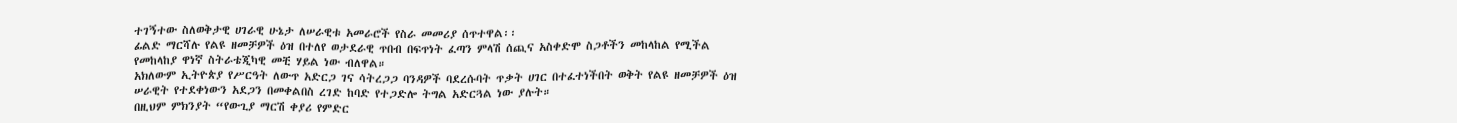ተገኝተው ስለወቅታዊ ሀገራዊ ሁኔታ ለሠራዊቱ አመራሮች የስራ መመሪያ ሰጥተዋል፡፡
ፊልድ ማርሻሉ የልዩ ዘመቻዎች ዕዝ በተለየ ወታደራዊ ጥበብ በፍጥነት ፈጣን ምላሽ ሰጪና አስቀድሞ ስጋቶችን መከላከል የሚችል የመከላከያ ዋነኛ ስትራቴጂካዊ መቺ ሃይል ነው ብለዋል።
አክለውም ኢትዮጵያ የሥርዓት ለውጥ አድርጋ ገና ሳትረጋጋ ባንዳዎች ባደረሱባት ጥቃት ሀገር በተፈተነችበት ወቅት የልዩ ዘመቻዎች ዕዝ ሠራዊት የተደቀነውን አደጋን በመቀልበስ ረገድ ከባድ የተጋድሎ ትግል አድርጓል ነው ያሉት።
በዚህም ምክንያት “የውጊያ ማርሽ ቀያሪ የምድር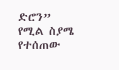ድሮን” የሚል ስያሜ የተሰጠው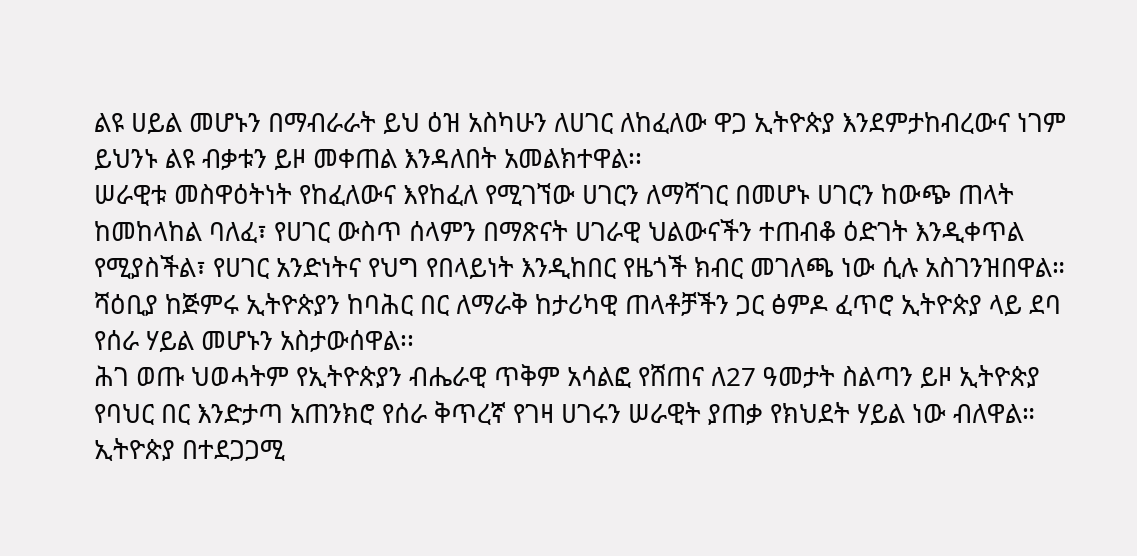ልዩ ሀይል መሆኑን በማብራራት ይህ ዕዝ አስካሁን ለሀገር ለከፈለው ዋጋ ኢትዮጵያ እንደምታከብረውና ነገም ይህንኑ ልዩ ብቃቱን ይዞ መቀጠል እንዳለበት አመልክተዋል፡፡
ሠራዊቱ መስዋዕትነት የከፈለውና እየከፈለ የሚገኘው ሀገርን ለማሻገር በመሆኑ ሀገርን ከውጭ ጠላት ከመከላከል ባለፈ፣ የሀገር ውስጥ ሰላምን በማጽናት ሀገራዊ ህልውናችን ተጠብቆ ዕድገት እንዲቀጥል የሚያስችል፣ የሀገር አንድነትና የህግ የበላይነት እንዲከበር የዜጎች ክብር መገለጫ ነው ሲሉ አስገንዝበዋል።
ሻዕቢያ ከጅምሩ ኢትዮጵያን ከባሕር በር ለማራቅ ከታሪካዊ ጠላቶቻችን ጋር ፅምዶ ፈጥሮ ኢትዮጵያ ላይ ደባ የሰራ ሃይል መሆኑን አስታውሰዋል፡፡
ሕገ ወጡ ህወሓትም የኢትዮጵያን ብሔራዊ ጥቅም አሳልፎ የሸጠና ለ27 ዓመታት ስልጣን ይዞ ኢትዮጵያ የባህር በር እንድታጣ አጠንክሮ የሰራ ቅጥረኛ የገዛ ሀገሩን ሠራዊት ያጠቃ የክህደት ሃይል ነው ብለዋል።
ኢትዮጵያ በተደጋጋሚ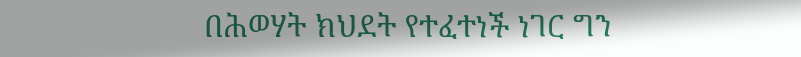በሕወሃት ክህደት የተፈተነች ነገር ግን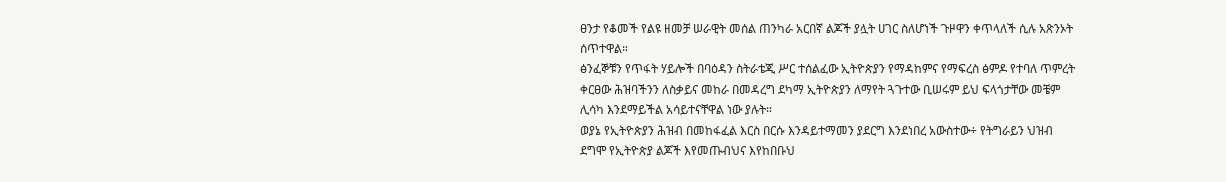ፀንታ የቆመች የልዩ ዘመቻ ሠራዊት መሰል ጠንካራ አርበኛ ልጆች ያሏት ሀገር ስለሆነች ጉዞዋን ቀጥላለች ሲሉ አጽንኦት ሰጥተዋል።
ፅንፈኞቹን የጥፋት ሃይሎች በባዕዳን ስትራቴጂ ሥር ተሰልፈው ኢትዮጵያን የማዳከምና የማፍረስ ፅምዶ የተባለ ጥምረት ቀርፀው ሕዝባችንን ለስቃይና መከራ በመዳረግ ደካማ ኢትዮጵያን ለማየት ጓጉተው ቢሠሩም ይህ ፍላጎታቸው መቼም ሊሳካ እንደማይችል አሳይተናቸዋል ነው ያሉት።
ወያኔ የኢትዮጵያን ሕዝብ በመከፋፈል እርስ በርሱ እንዳይተማመን ያደርግ እንደነበረ አውስተው÷ የትግራይን ህዝብ ደግሞ የኢትዮጵያ ልጆች እየመጡብህና እየከበቡህ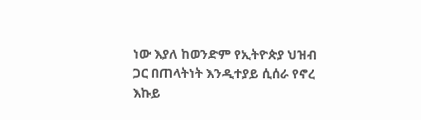ነው እያለ ከወንድም የኢትዮጵያ ህዝብ ጋር በጠላትነት እንዲተያይ ሲሰራ የኖረ እኩይ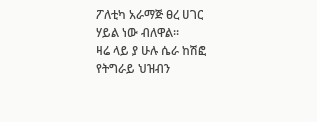ፖለቲካ አራማጅ ፀረ ሀገር ሃይል ነው ብለዋል።
ዛሬ ላይ ያ ሁሉ ሴራ ከሽፎ የትግራይ ህዝብን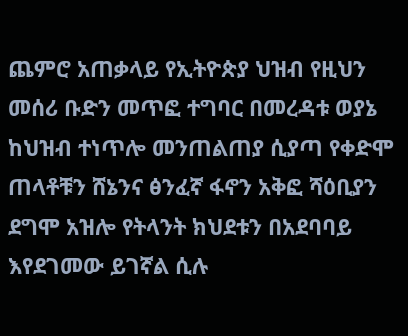ጨምሮ አጠቃላይ የኢትዮጵያ ህዝብ የዚህን መሰሪ ቡድን መጥፎ ተግባር በመረዳቱ ወያኔ ከህዝብ ተነጥሎ መንጠልጠያ ሲያጣ የቀድሞ ጠላቶቹን ሸኔንና ፅንፈኛ ፋኖን አቅፎ ሻዕቢያን ደግሞ አዝሎ የትላንት ክህደቱን በአደባባይ እየደገመው ይገኛል ሲሉ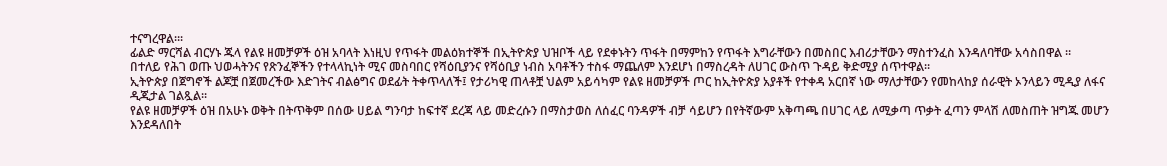ተናግረዋል።፡
ፊልድ ማርሻል ብርሃኑ ጁላ የልዩ ዘመቻዎች ዕዝ አባላት እነዚህ የጥፋት መልዕክተኞች በኢትዮጵያ ህዝቦች ላይ የደቀኑትን ጥፋት በማምከን የጥፋት እግራቸውን በመስበር እብሪታቸውን ማስተንፈስ እንዳለባቸው አሳስበዋል ።
በተለይ የሕገ ወጡ ህወሓትንና የጽንፈኞችን የተላላኪነት ሚና መስባበር የሻዕቢያንና የሻዕቢያ ነብስ አባቶችን ተስፋ ማጨለም እንደሆነ በማስረዳት ለሀገር ውስጥ ጉዳይ ቅድሚያ ሰጥተዋል።
ኢትዮጵያ በጀግኖች ልጆቿ በጀመረችው እድገትና ብልፅግና ወደፊት ትቀጥላለች፤ የታሪካዊ ጠላቶቿ ህልም አይሳካም የልዩ ዘመቻዎች ጦር ከኢትዮጵያ አያቶች የተቀዳ አርበኛ ነው ማለታቸውን የመከላከያ ሰራዊት ኦንላይን ሚዲያ ለፋና ዲጂታል ገልጿል፡፡
የልዩ ዘመቻዎች ዕዝ በአሁኑ ወቅት በትጥቅም በሰው ሀይል ግንባታ ከፍተኛ ደረጃ ላይ መድረሱን በማስታወስ ለሰፈር ባንዳዎች ብቻ ሳይሆን በየትኛውም አቅጣጫ በሀገር ላይ ለሚቃጣ ጥቃት ፈጣን ምላሽ ለመስጠት ዝግጁ መሆን እንደዳለበት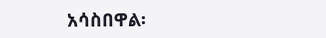አሳስበዋል፡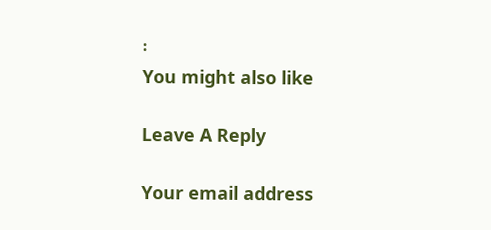፡
You might also like

Leave A Reply

Your email address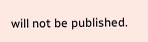will not be published.